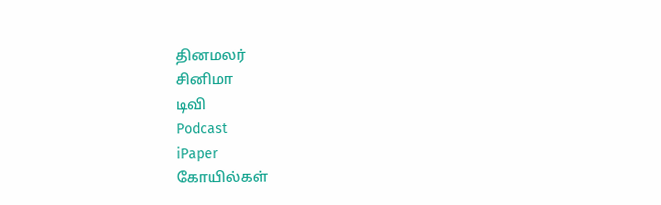தினமலர்
சினிமா
டிவி
Podcast
iPaper
கோயில்கள்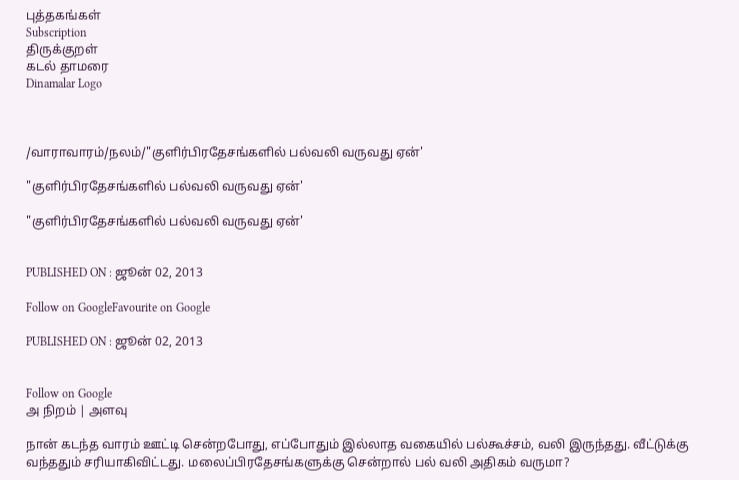புத்தகங்கள்
Subscription
திருக்குறள்
கடல் தாமரை
Dinamalar Logo



/வாராவாரம்/நலம்/"குளிர்பிரதேசங்களில் பல்வலி வருவது ஏன்'

"குளிர்பிரதேசங்களில் பல்வலி வருவது ஏன்'

"குளிர்பிரதேசங்களில் பல்வலி வருவது ஏன்'


PUBLISHED ON : ஜூன் 02, 2013

Follow on GoogleFavourite on Google

PUBLISHED ON : ஜூன் 02, 2013


Follow on Google
அ நிறம் | அளவு

நான் கடந்த வாரம் ஊட்டி சென்றபோது, எப்போதும் இல்லாத வகையில் பல்கூச்சம், வலி இருந்தது. வீட்டுக்கு வந்ததும் சரியாகிவிட்டது. மலைப்பிரதேசங்களுக்கு சென்றால் பல் வலி அதிகம் வருமா?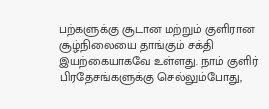பற்களுக்கு சூடான மற்றும் குளிரான சூழ்நிலையை தாங்கும் சக்தி இயற்கையாகவே உள்ளது. நாம் குளிர் பிரதேசங்களுக்கு செல்லும்போது,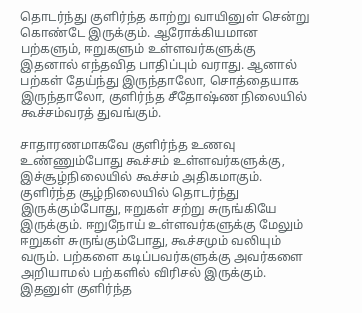தொடர்ந்து குளிர்ந்த காற்று வாயினுள் சென்று கொண்டே இருக்கும். ஆரோக்கியமான பற்களும், ஈறுகளும் உள்ளவர்களுக்கு இதனால் எந்தவித பாதிப்பும் வராது. ஆனால் பற்கள் தேய்ந்து இருந்தாலோ, சொத்தையாக இருந்தாலோ, குளிர்ந்த சீதோஷ்ண நிலையில் கூச்சம்வரத் துவங்கும்.

சாதாரணமாகவே குளிர்ந்த உணவு உண்ணும்போது கூச்சம் உள்ளவர்களுக்கு, இச்சூழ்நிலையில் கூச்சம் அதிகமாகும். குளிர்ந்த சூழ்நிலையில் தொடர்ந்து இருக்கும்போது, ஈறுகள் சற்று சுருங்கியே இருக்கும். ஈறுநோய் உள்ளவர்களுக்கு மேலும் ஈறுகள் சுருங்கும்போது, கூச்சமும் வலியும் வரும். பற்களை கடிப்பவர்களுக்கு அவர்களை அறியாமல் பற்களில் விரிசல் இருக்கும். இதனுள் குளிர்ந்த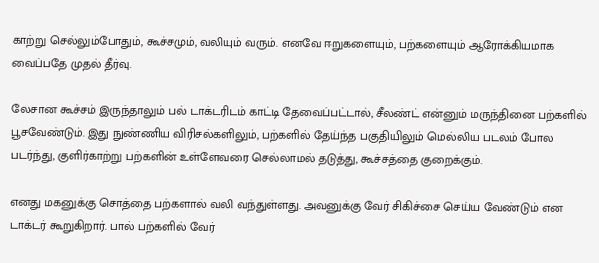காற்று செல்லும்போதும், கூச்சமும், வலியும் வரும். எனவே ஈறுகளையும், பற்களையும் ஆரோக்கியமாக வைப்பதே முதல் தீர்வு.

லேசான கூச்சம் இருந்தாலும் பல் டாக்டரிடம் காட்டி தேவைப்பட்டால், சீலண்ட் என்னும் மருந்தினை பற்களில் பூசவேண்டும். இது நுண்ணிய விரிசல்களிலும், பற்களில் தேய்ந்த பகுதியிலும் மெல்லிய படலம் போல படர்ந்து, குளிர்காற்று பற்களின் உள்ளேவரை செல்லாமல் தடுத்து, கூச்சத்தை குறைக்கும்.

எனது மகனுக்கு சொத்தை பற்களால் வலி வந்துள்ளது. அவனுக்கு வேர் சிகிச்சை செய்ய வேண்டும் என டாக்டர் கூறுகிறார். பால் பற்களில் வேர்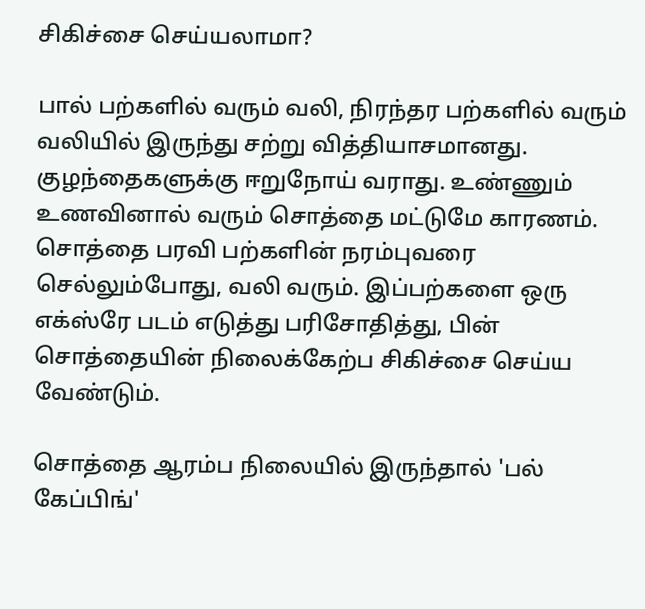சிகிச்சை செய்யலாமா?

பால் பற்களில் வரும் வலி, நிரந்தர பற்களில் வரும் வலியில் இருந்து சற்று வித்தியாசமானது. குழந்தைகளுக்கு ஈறுநோய் வராது. உண்ணும் உணவினால் வரும் சொத்தை மட்டுமே காரணம். சொத்தை பரவி பற்களின் நரம்புவரை செல்லும்போது, வலி வரும். இப்பற்களை ஒரு எக்ஸ்ரே படம் எடுத்து பரிசோதித்து, பின் சொத்தையின் நிலைக்கேற்ப சிகிச்சை செய்ய வேண்டும்.

சொத்தை ஆரம்ப நிலையில் இருந்தால் 'பல் கேப்பிங்'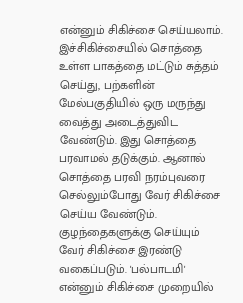என்னும் சிகிச்சை செய்யலாம். இச்சிகிச்சையில் சொத்தை உள்ள பாகத்தை மட்டும் சுத்தம் செய்து, பற்களின் மேல்பகுதியில் ஒரு மருந்து வைத்து அடைத்துவிட வேண்டும். இது சொத்தை பரவாமல் தடுக்கும். ஆனால் சொத்தை பரவி நரம்புவரை செல்லும்போது வேர் சிகிச்சை செய்ய வேண்டும். குழந்தைகளுக்கு செய்யும் வேர் சிகிச்சை இரண்டு வகைப்படும். 'பல்பாடமி' என்னும் சிகிச்சை முறையில்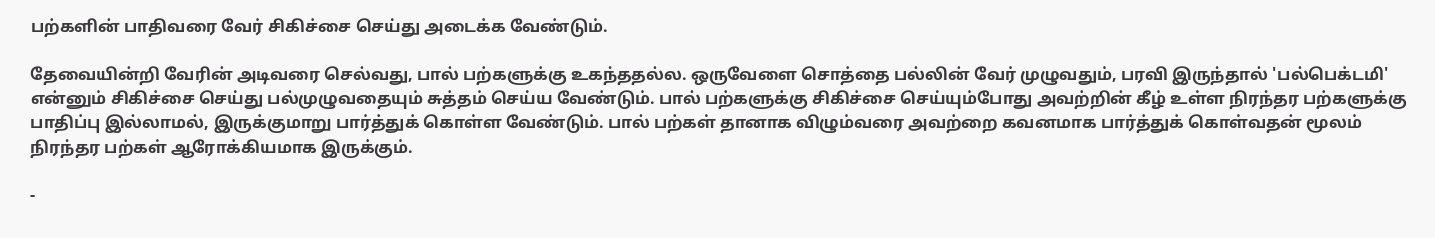பற்களின் பாதிவரை வேர் சிகிச்சை செய்து அடைக்க வேண்டும்.

தேவையின்றி வேரின் அடிவரை செல்வது, பால் பற்களுக்கு உகந்ததல்ல. ஒருவேளை சொத்தை பல்லின் வேர் முழுவதும், பரவி இருந்தால் 'பல்பெக்டமி' என்னும் சிகிச்சை செய்து பல்முழுவதையும் சுத்தம் செய்ய வேண்டும். பால் பற்களுக்கு சிகிச்சை செய்யும்போது அவற்றின் கீழ் உள்ள நிரந்தர பற்களுக்கு பாதிப்பு இல்லாமல், இருக்குமாறு பார்த்துக் கொள்ள வேண்டும். பால் பற்கள் தானாக விழும்வரை அவற்றை கவனமாக பார்த்துக் கொள்வதன் மூலம் நிரந்தர பற்கள் ஆரோக்கியமாக இருக்கும்.

-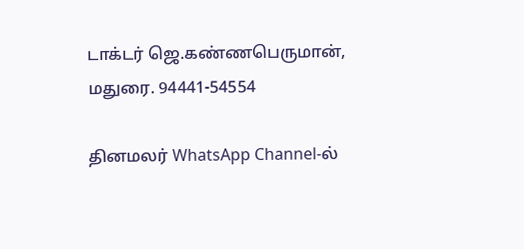டாக்டர் ஜெ.கண்ணபெருமான், மதுரை. 94441-54554

தினமலர் WhatsApp Channel-ல்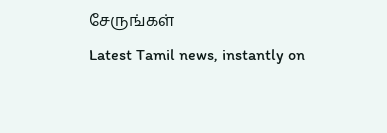சேருங்கள்
Latest Tamil news, instantly on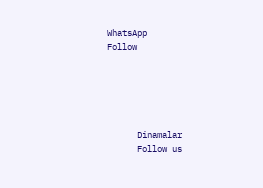WhatsApp
Follow





      Dinamalar
      Follow us